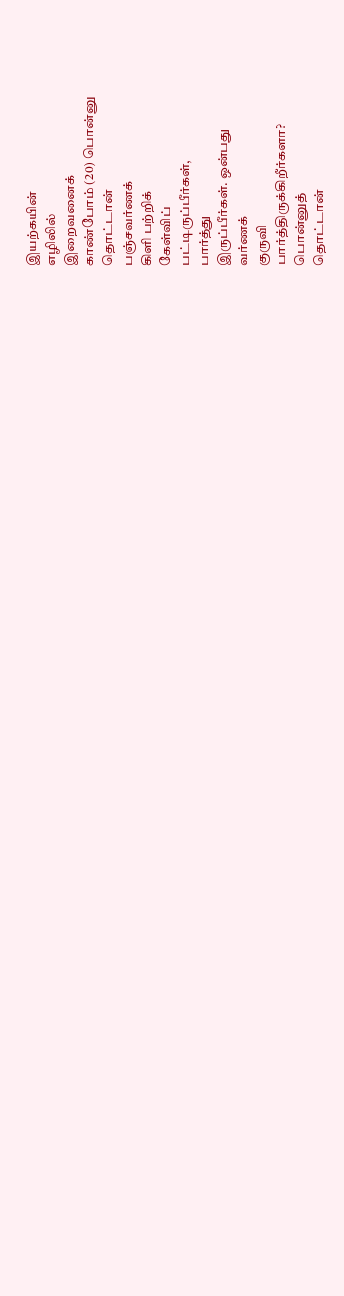இயற்கயின்
எழிலில்
இறைவனைக்
காண்போம் (20) பொன்னு
தொட்டான்
பஞ்சவர்ணக்
கிளி பற்றிக்
கேள்விப்
பட்டிருப்பீர்கள்,
பார்த்து
இருப்பீர்கள். ஒன்பது
வர்ணக்
குருவி
பார்த்திருக்கிறீர்களா?
பொன்னுத்
தொட்டான்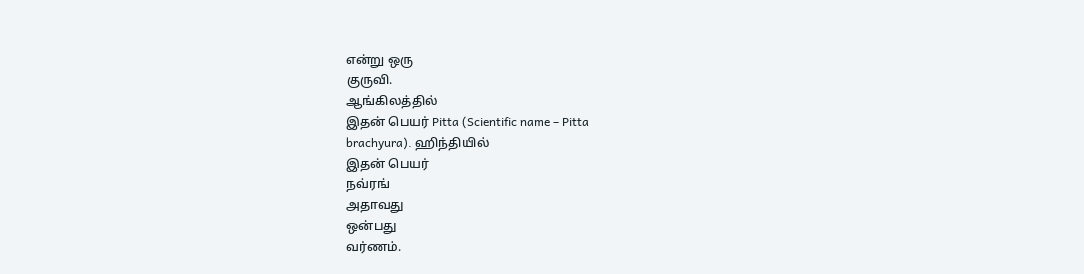என்று ஒரு
குருவி.
ஆங்கிலத்தில்
இதன் பெயர் Pitta (Scientific name – Pitta
brachyura). ஹிந்தியில்
இதன் பெயர்
நவ்ரங்
அதாவது
ஒன்பது
வர்ணம்.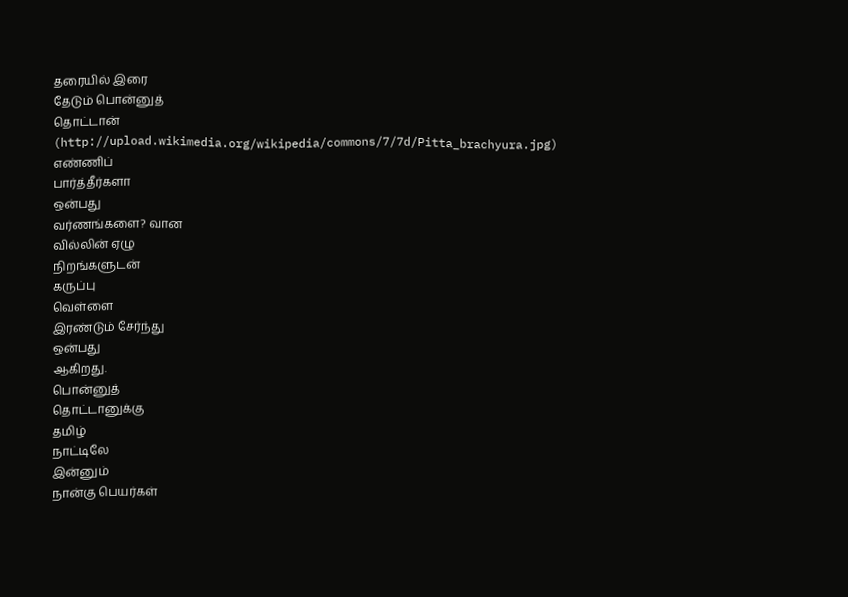தரையில் இரை
தேடும் பொன்னுத்
தொட்டான்
(http://upload.wikimedia.org/wikipedia/commons/7/7d/Pitta_brachyura.jpg)
எண்ணிப்
பார்த்தீர்களா
ஒன்பது
வர்ணங்களை? வான
வில்லின் ஏழு
நிறங்களுடன்
கருப்பு
வெள்ளை
இரண்டும் சேர்ந்து
ஒன்பது
ஆகிறது.
பொன்னுத்
தொட்டானுக்கு
தமிழ்
நாட்டிலே
இன்னும்
நான்கு பெயர்கள்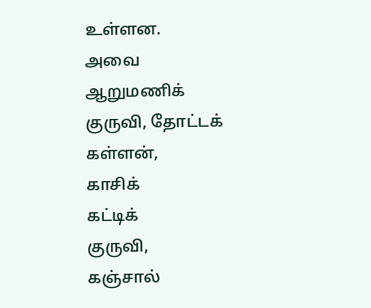உள்ளன.
அவை
ஆறுமணிக்
குருவி, தோட்டக்
கள்ளன்,
காசிக்
கட்டிக்
குருவி,
கஞ்சால்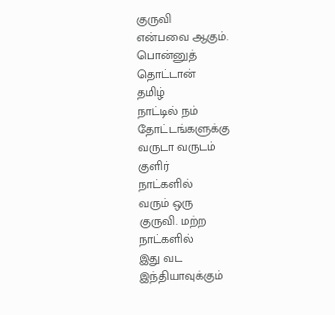குருவி
என்பவை ஆகும்.
பொன்னுத்
தொட்டான்
தமிழ்
நாட்டில் நம்
தோட்டங்களுக்கு
வருடா வருடம்
குளிர்
நாட்களில்
வரும் ஒரு
குருவி. மற்ற
நாட்களில்
இது வட
இந்தியாவுக்கும்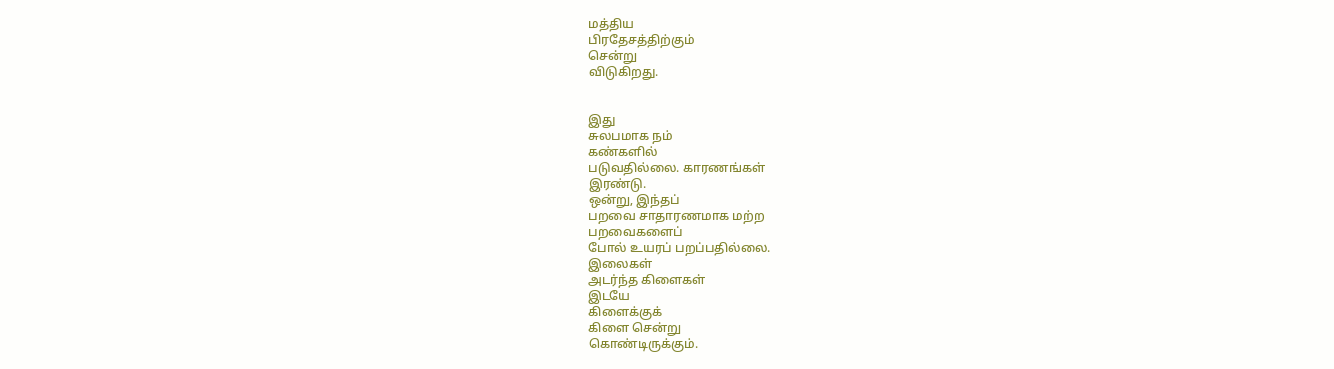மத்திய
பிரதேசத்திற்கும்
சென்று
விடுகிறது.


இது
சுலபமாக நம்
கண்களில்
படுவதில்லை. காரணங்கள்
இரண்டு.
ஒன்று, இந்தப்
பறவை சாதாரணமாக மற்ற
பறவைகளைப்
போல் உயரப் பறப்பதில்லை.
இலைகள்
அடர்ந்த கிளைகள்
இடயே
கிளைக்குக்
கிளை சென்று
கொண்டிருக்கும்.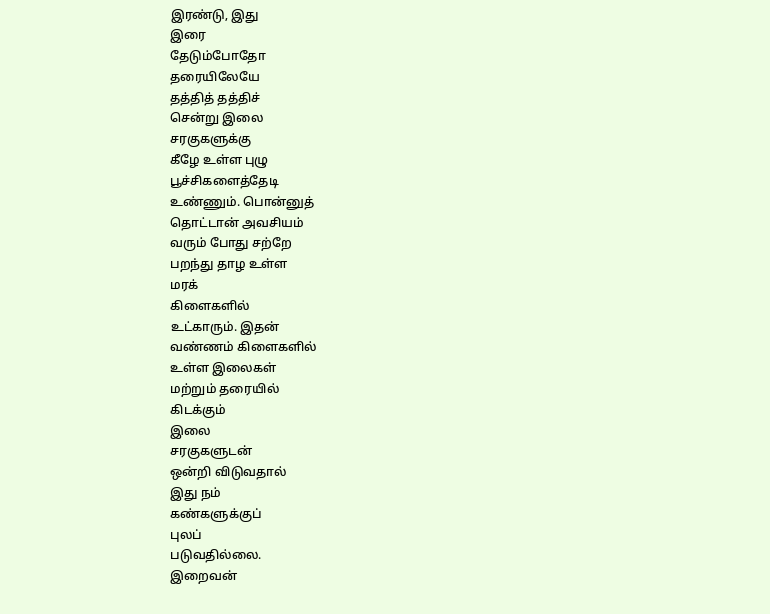இரண்டு, இது
இரை
தேடும்போதோ
தரையிலேயே
தத்தித் தத்திச்
சென்று இலை
சரகுகளுக்கு
கீழே உள்ள புழு
பூச்சிகளைத்தேடி
உண்ணும். பொன்னுத்
தொட்டான் அவசியம்
வரும் போது சற்றே
பறந்து தாழ உள்ள
மரக்
கிளைகளில்
உட்காரும். இதன்
வண்ணம் கிளைகளில்
உள்ள இலைகள்
மற்றும் தரையில்
கிடக்கும்
இலை
சரகுகளுடன்
ஒன்றி விடுவதால்
இது நம்
கண்களுக்குப்
புலப்
படுவதில்லை.
இறைவன்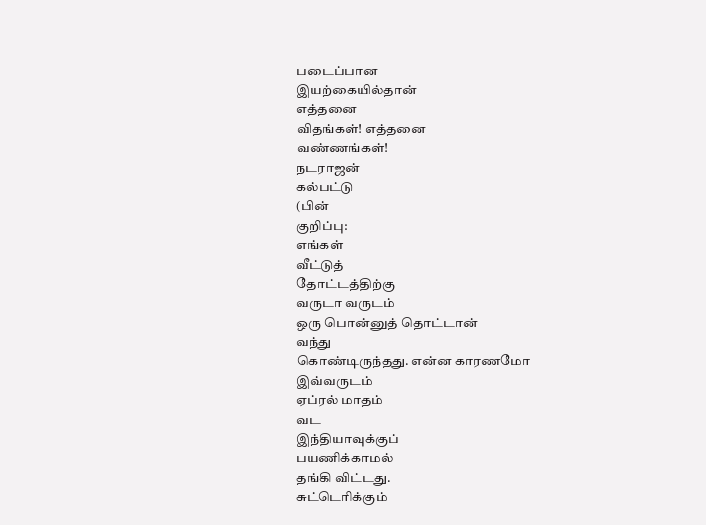படைப்பான
இயற்கையில்தான்
எத்தனை
விதங்கள்! எத்தனை
வண்ணங்கள்!
நடராஜன்
கல்பட்டு
(பின்
குறிப்பு:
எங்கள்
வீட்டுத்
தோட்டத்திற்கு
வருடா வருடம்
ஒரு பொன்னுத் தொட்டான்
வந்து
கொண்டிருந்தது. என்ன காரணமோ
இவ்வருடம்
ஏப்ரல் மாதம்
வட
இந்தியாவுக்குப்
பயணிக்காமல்
தங்கி விட்டது.
சுட்டெரிக்கும்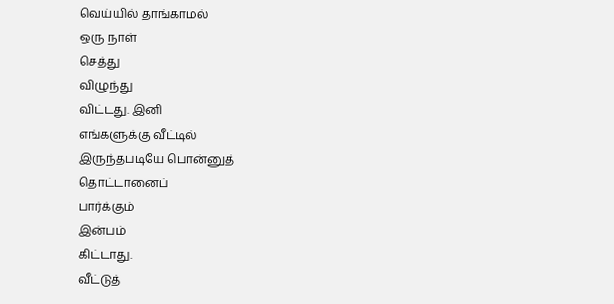வெய்யில் தாங்காமல்
ஒரு நாள்
செத்து
விழுந்து
விட்டது. இனி
எங்களுக்கு வீட்டில்
இருந்தபடியே பொன்னுத்
தொட்டானைப்
பார்க்கும்
இன்பம்
கிட்டாது.
வீட்டுத்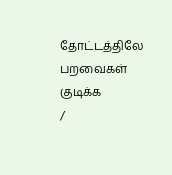தோட்டத்திலே
பறவைகள் குடிக்க
/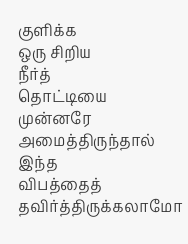குளிக்க
ஒரு சிறிய
நீர்த்
தொட்டியை
முன்னரே
அமைத்திருந்தால்
இந்த
விபத்தைத்
தவிர்த்திருக்கலாமோ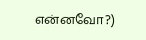என்னவோ?)